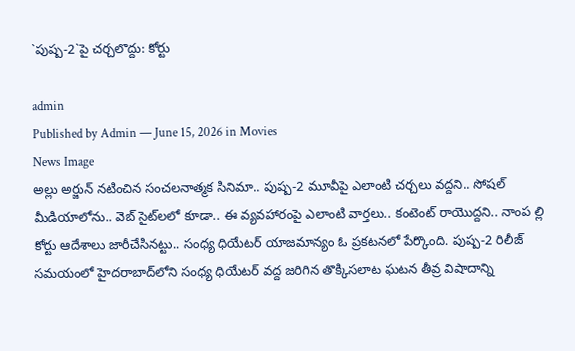`పుష్ప‌-2`పై చ‌ర్చ‌లొద్దు: కోర్టు

admin
Published by Admin — June 15, 2026 in Movies
News Image
అల్లు అర్జున్ న‌టించిన సంచ‌ల‌నాత్మ‌క సినిమా.. పుష్ప‌-2 మూవీపై ఎలాంటి చ‌ర్చ‌లు వ‌ద్ద‌ని.. సోష‌ల్ మీడియాలోను.. వెబ్ సైట్‌ల‌లో కూడా.. ఈ వ్య‌వ‌హారంపై ఎలాంటి వార్త‌లు.. కంటెంట్ రాయొద్ద‌ని.. నాంప ల్లి కోర్టు ఆదేశాలు జారీచేసిన‌ట్టు.. సంధ్య ధియేట‌ర్ యాజ‌మాన్యం ఓ ప్ర‌క‌ట‌న‌లో పేర్కొంది. పుష్ప‌-2 రిలీజ్ స‌మ‌యంలో హైద‌రాబాద్‌లోని సంధ్య ధియేట‌ర్ వ‌ద్ద జ‌రిగిన తొక్కిస‌లాట ఘ‌ట‌న తీవ్ర విషాదాన్ని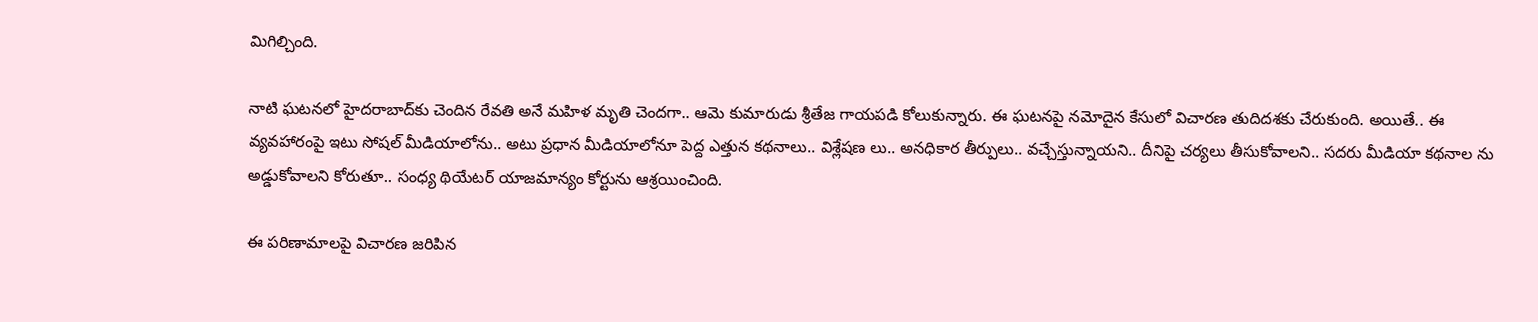మిగిల్చింది.

నాటి ఘ‌ట‌న‌లో హైద‌రాబాద్‌కు చెందిన రేవ‌తి అనే మ‌హిళ మృతి చెంద‌గా.. ఆమె కుమారుడు శ్రీతేజ గాయ‌ప‌డి కోలుకున్నారు. ఈ ఘ‌ట‌న‌పై న‌మోదైన కేసులో విచార‌ణ తుదిద‌శ‌కు చేరుకుంది. అయితే.. ఈ వ్య‌వ‌హారంపై ఇటు సోష‌ల్ మీడియాలోను.. అటు ప్ర‌ధాన మీడియాలోనూ పెద్ద ఎత్తున క‌థ‌నాలు.. విశ్లేష‌ణ లు.. అన‌ధికార తీర్పులు.. వ‌చ్చేస్తున్నాయ‌ని.. దీనిపై చ‌ర్య‌లు తీసుకోవాల‌ని.. స‌ద‌రు మీడియా క‌థ‌నాల ను అడ్డుకోవాల‌ని కోరుతూ.. సంధ్య థియేట‌ర్ యాజ‌మాన్యం కోర్టును ఆశ్ర‌యించింది.

ఈ ప‌రిణామాల‌పై విచార‌ణ జ‌రిపిన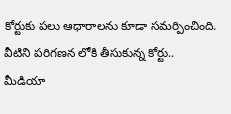కోర్టుకు ప‌లు ఆధారాల‌ను కూడా స‌మ‌ర్పించింది. వీటిని ప‌రిగ‌ణ‌న లోకి తీసుకున్న కోర్టు.. మీడియా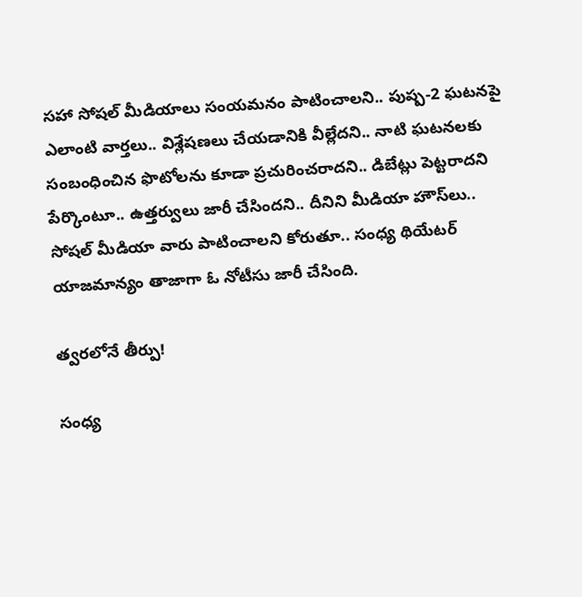స‌హా సోష‌ల్ మీడియాలు సంయ‌మ‌నం పాటించాల‌ని.. పుష్ప‌-2 ఘ‌ట‌న‌పై ఎలాంటి వార్త‌లు.. విశ్లేష‌ణ‌లు చేయ‌డానికి వీల్లేద‌ని.. నాటి ఘ‌ట‌న‌ల‌కు సంబంధించిన ఫొటోల‌ను కూడా ప్ర‌చురించ‌రాద‌ని.. డిబేట్లు పెట్ట‌రాద‌ని పేర్కొంటూ.. ఉత్త‌ర్వులు జారీ చేసింద‌ని.. దీనిని మీడియా హౌస్‌లు.. సోష‌ల్ మీడియా వారు పాటించాల‌ని కోరుతూ.. సంధ్య థియేట‌ర్ యాజ‌మాన్యం తాజాగా ఓ నోటీసు జారీ చేసింది.

త్వ‌ర‌లోనే తీర్పు!

సంధ్య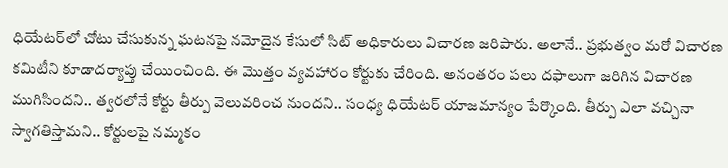ధియేట‌ర్‌లో చోటు చేసుకున్న ఘ‌ట‌న‌పై న‌మోదైన కేసులో సిట్ అధికారులు విచార‌ణ జ‌రిపారు. అలానే.. ప్ర‌భుత్వం మ‌రో విచార‌ణ క‌మిటీని కూడాద‌ర్యాప్తు చేయించింది. ఈ మొత్తం వ్య‌వ‌హారం కోర్టుకు చేరింది. అనంత‌రం ప‌లు ద‌ఫాలుగా జ‌రిగిన విచార‌ణ ముగిసింద‌ని.. త్వ‌ర‌లోనే కోర్టు తీర్పు వెలువ‌రించ నుంద‌ని.. సంధ్య ధియేట‌ర్ యాజ‌మాన్యం పేర్కొంది. తీర్పు ఎలా వ‌చ్చినా స్వాగ‌తిస్తామ‌ని.. కోర్టుల‌పై న‌మ్మ‌కం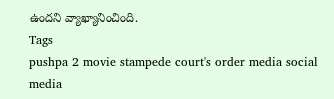ఉంద‌ని వ్యాఖ్యానించింది.
Tags
pushpa 2 movie stampede court's order media social media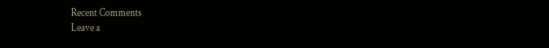Recent Comments
Leave a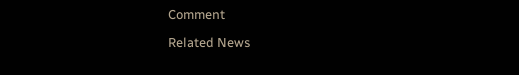Comment

Related News